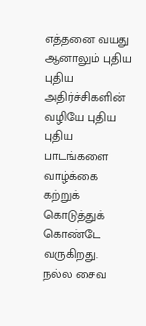எத்தனை வயது ஆனாலும் புதிய புதிய அதிர்ச்சிகளின் வழியே புதிய புதிய பாடங்களை வாழ்க்கை கற்றுக் கொடுத்துக் கொண்டே வருகிறது.
நல்ல சைவ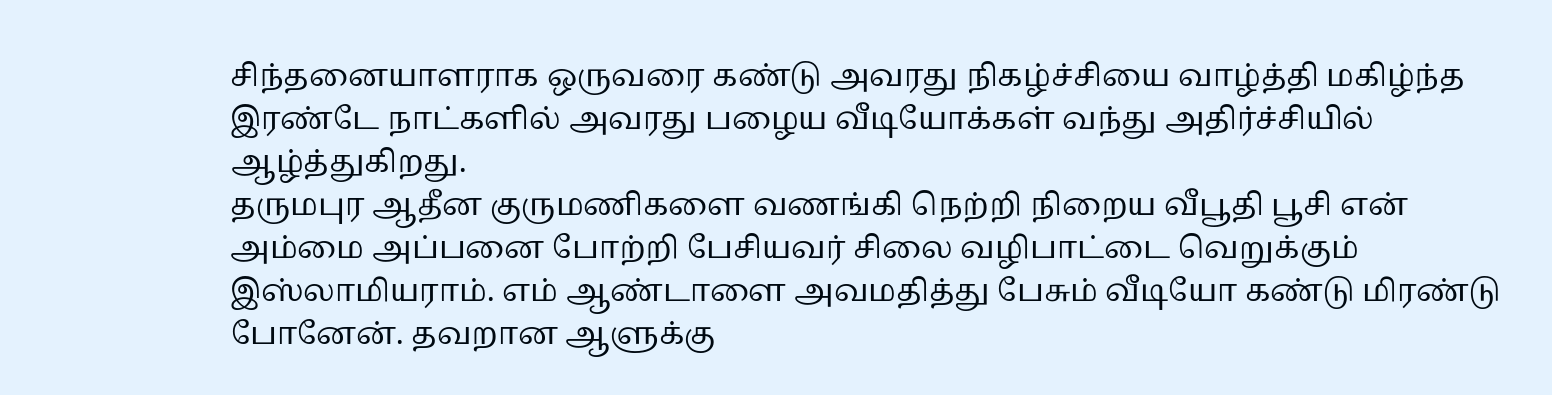சிந்தனையாளராக ஒருவரை கண்டு அவரது நிகழ்ச்சியை வாழ்த்தி மகிழ்ந்த இரண்டே நாட்களில் அவரது பழைய வீடியோக்கள் வந்து அதிர்ச்சியில் ஆழ்த்துகிறது.
தருமபுர ஆதீன குருமணிகளை வணங்கி நெற்றி நிறைய வீபூதி பூசி என் அம்மை அப்பனை போற்றி பேசியவர் சிலை வழிபாட்டை வெறுக்கும் இஸ்லாமியராம். எம் ஆண்டாளை அவமதித்து பேசும் வீடியோ கண்டு மிரண்டு போனேன். தவறான ஆளுக்கு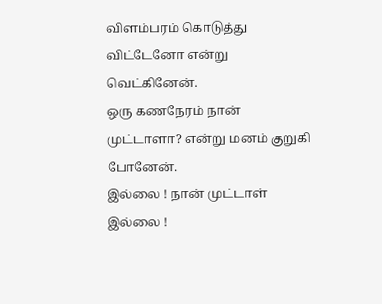விளம்பரம் கொடுத்து விட்டேனோ என்று வெட்கினேன்.
ஒரு கணநேரம் நான் முட்டாளா? என்று மனம் குறுகி போனேன்.
இல்லை ! நான் முட்டாள் இல்லை !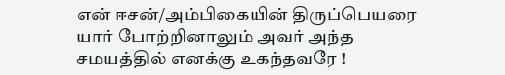என் ஈசன்/அம்பிகையின் திருப்பெயரை யார் போற்றினாலும் அவர் அந்த சமயத்தில் எனக்கு உகந்தவரே !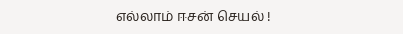எல்லாம் ஈசன் செயல் !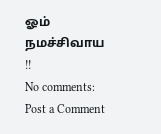ஓம் நமச்சிவாய !!
No comments:
Post a Comment